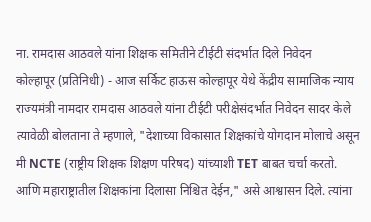ना. रामदास आठवले यांना शिक्षक समितीने टीईटी संदर्भात दिले निवेदन
कोल्हापूर (प्रतिनिधी) - आज सर्किट हाऊस कोल्हापूर येथे केंद्रीय सामाजिक न्याय राज्यमंत्री नामदार रामदास आठवले यांना टीईटी परीक्षेसंदर्भात निवेदन सादर केले त्यावेळी बोलताना ते म्हणाले, "देशाच्या विकासात शिक्षकांचे योगदान मोलाचे असून मी NCTE (राष्ट्रीय शिक्षक शिक्षण परिषद) यांच्याशी TET बाबत चर्चा करतो. आणि महाराष्ट्रातील शिक्षकांना दिलासा निश्चित देईन," असे आश्वासन दिले. त्यांना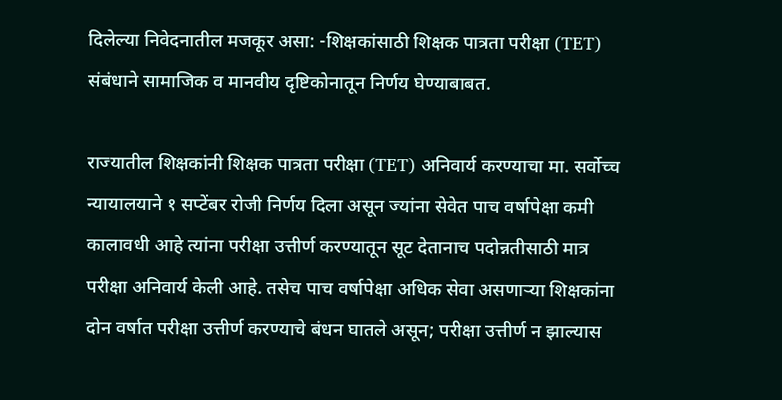दिलेल्या निवेदनातील मजकूर असा: -शिक्षकांसाठी शिक्षक पात्रता परीक्षा (TET) संबंधाने सामाजिक व मानवीय दृष्टिकोनातून निर्णय घेण्याबाबत.

राज्यातील शिक्षकांनी शिक्षक पात्रता परीक्षा (TET) अनिवार्य करण्याचा मा. सर्वोच्च न्यायालयाने १ सप्टेंबर रोजी निर्णय दिला असून ज्यांना सेवेत पाच वर्षापेक्षा कमी कालावधी आहे त्यांना परीक्षा उत्तीर्ण करण्यातून सूट देतानाच पदोन्नतीसाठी मात्र परीक्षा अनिवार्य केली आहे. तसेच पाच वर्षापेक्षा अधिक सेवा असणाऱ्या शिक्षकांना दोन वर्षात परीक्षा उत्तीर्ण करण्याचे बंधन घातले असून; परीक्षा उत्तीर्ण न झाल्यास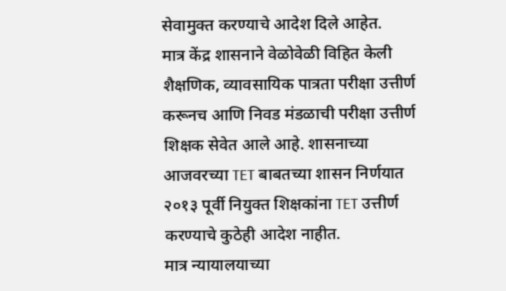सेवामुक्त करण्याचे आदेश दिले आहेत.
मात्र केंद्र शासनाने वेळोवेळी विहित केली शैक्षणिक, व्यावसायिक पात्रता परीक्षा उत्तीर्ण करूनच आणि निवड मंडळाची परीक्षा उत्तीर्ण शिक्षक सेवेत आले आहे. शासनाच्या आजवरच्या TET बाबतच्या शासन निर्णयात २०१३ पूर्वी नियुक्त शिक्षकांना TET उत्तीर्ण करण्याचे कुठेही आदेश नाहीत.
मात्र न्यायालयाच्या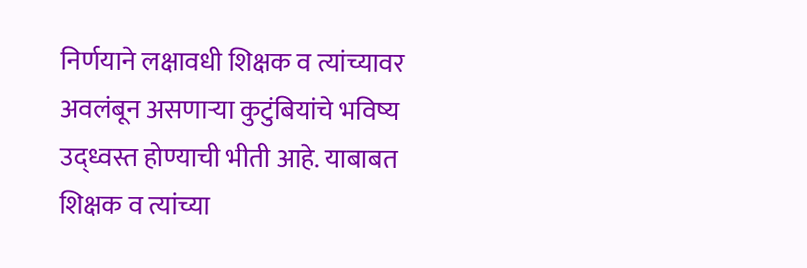निर्णयाने लक्षावधी शिक्षक व त्यांच्यावर अवलंबून असणाऱ्या कुटुंबियांचे भविष्य उद्ध्वस्त होण्याची भीती आहे. याबाबत शिक्षक व त्यांच्या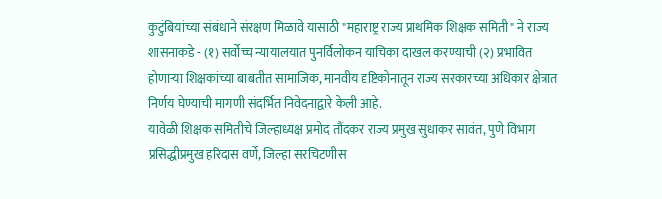कुटुंबियांच्या संबंधाने संरक्षण मिळावे यासाठी "महाराष्ट्र राज्य प्राथमिक शिक्षक समिती" ने राज्य शासनाकडे - (१) सर्वोच्च न्यायालयात पुनर्विलोकन याचिका दाखल करण्याची (२) प्रभावित होणाऱ्या शिक्षकांच्या बाबतीत सामाजिक, मानवीय दृष्टिकोनातून राज्य सरकारच्या अधिकार क्षेत्रात निर्णय घेण्याची मागणी संदर्भित निवेदनाद्वारे केली आहे.
यावेळी शिक्षक समितीचे जिल्हाध्यक्ष प्रमोद तौंदकर राज्य प्रमुख सुधाकर सावंत, पुणे विभाग प्रसिद्धीप्रमुख हरिदास वर्णे, जिल्हा सरचिटणीस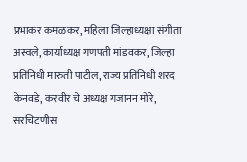प्रभाकर कमळकर, महिला जिल्हाध्यक्षा संगीता अस्वले, कार्याध्यक्ष गणपती मांडवकर, जिल्हा प्रतिनिधी मारुती पाटील, राज्य प्रतिनिधी शरद केनवडे, करवीर चे अध्यक्ष गजानन मोरे, सरचिटणीस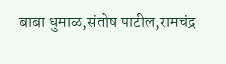बाबा धुमाळ,संतोष पाटील,रामचंद्र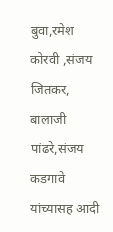बुवा,रमेश कोरवी ,संजय जितकर, बालाजी पांढरे,संजय कडगावे यांच्यासह आदी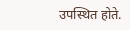उपस्थित होते.